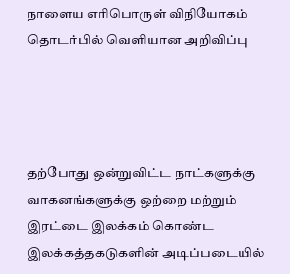நாளைய எரிபொருள் விநியோகம் தொடர்பில் வெளியான அறிவிப்பு




தற்போது ஒன்றுவிட்ட நாட்களுக்கு வாகனங்களுக்கு ஒற்றை மற்றும் இரட்டை இலக்கம் கொண்ட இலக்கத்தகடுகளின் அடிப்படையில்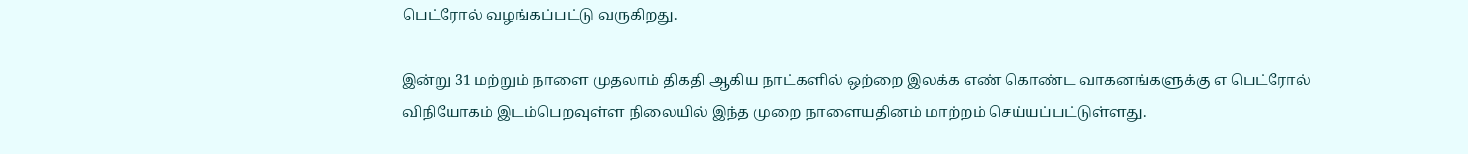பெட்ரோல் வழங்கப்பட்டு வருகிறது.

இன்று 31 மற்றும் நாளை முதலாம் திகதி ஆகிய நாட்களில் ஒற்றை இலக்க எண் கொண்ட வாகனங்களுக்கு எ பெட்ரோல் விநியோகம் இடம்பெறவுள்ள நிலையில் இந்த முறை நாளையதினம் மாற்றம் செய்யப்பட்டுள்ளது.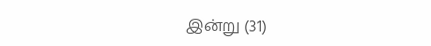இன்று (31)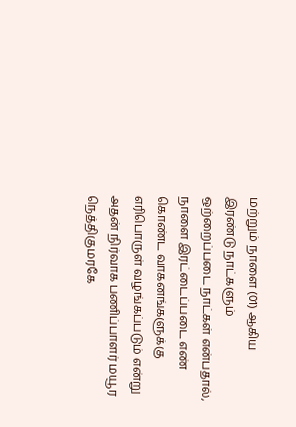மற்றும் நாளை (01) ஆகிய இரண்டு நாட்களும் ஒற்றைப்படை நாட்கள் என்பதால், நாளை இரட்டைப்படை எண் கொண்ட வாகனங்களுக்கு எரிபொருள் வழங்கப்படும் என்று அதன் நிர்வாக பணிப்பாளர் மயூர நெத்திகுமரகே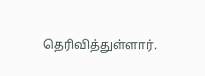தெரிவித்துள்ளார்.